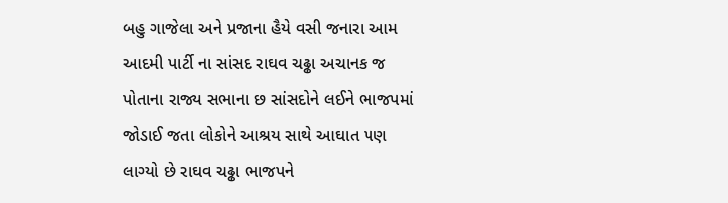બહુ ગાજેલા અને પ્રજાના હૈયે વસી જનારા આમ આદમી પાર્ટી ના સાંસદ રાઘવ ચઢ્ઢા અચાનક જ પોતાના રાજ્ય સભાના છ સાંસદોને લઈને ભાજપમાં જોડાઈ જતા લોકોને આશ્રય સાથે આઘાત પણ લાગ્યો છે રાઘવ ચઢ્ઢા ભાજપને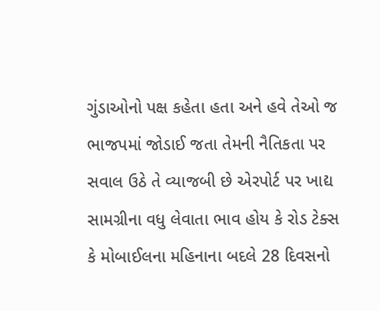ગુંડાઓનો પક્ષ કહેતા હતા અને હવે તેઓ જ ભાજપમાં જોડાઈ જતા તેમની નૈતિકતા પર સવાલ ઉઠે તે વ્યાજબી છે એરપોર્ટ પર ખાદ્ય સામગ્રીના વધુ લેવાતા ભાવ હોય કે રોડ ટેક્સ કે મોબાઈલના મહિનાના બદલે 28 દિવસનો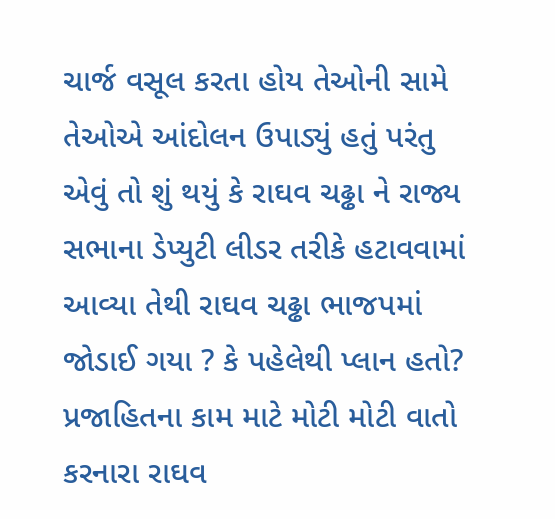ચાર્જ વસૂલ કરતા હોય તેઓની સામે તેઓએ આંદોલન ઉપાડ્યું હતું પરંતુ એવું તો શું થયું કે રાઘવ ચઢ્ઢા ને રાજ્ય સભાના ડેપ્યુટી લીડર તરીકે હટાવવામાં આવ્યા તેથી રાઘવ ચઢ્ઢા ભાજપમાં જોડાઈ ગયા ? કે પહેલેથી પ્લાન હતો? પ્રજાહિતના કામ માટે મોટી મોટી વાતો કરનારા રાઘવ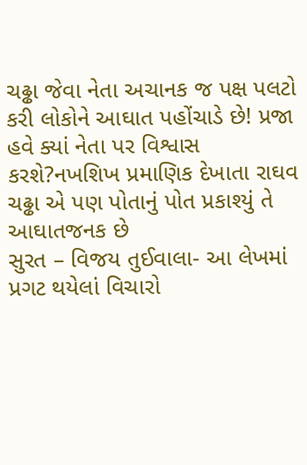ચઢ્ઢા જેવા નેતા અચાનક જ પક્ષ પલટો કરી લોકોને આઘાત પહોંચાડે છે! પ્રજા હવે ક્યાં નેતા પર વિશ્વાસ કરશે?નખશિખ પ્રમાણિક દેખાતા રાઘવ ચઢ્ઢા એ પણ પોતાનું પોત પ્રકાશ્યું તે આઘાતજનક છે
સુરત – વિજય તુઈવાલા- આ લેખમાં પ્રગટ થયેલાં વિચારો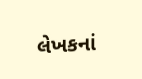લેખકનાં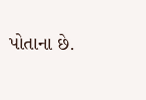પોતાના છે.